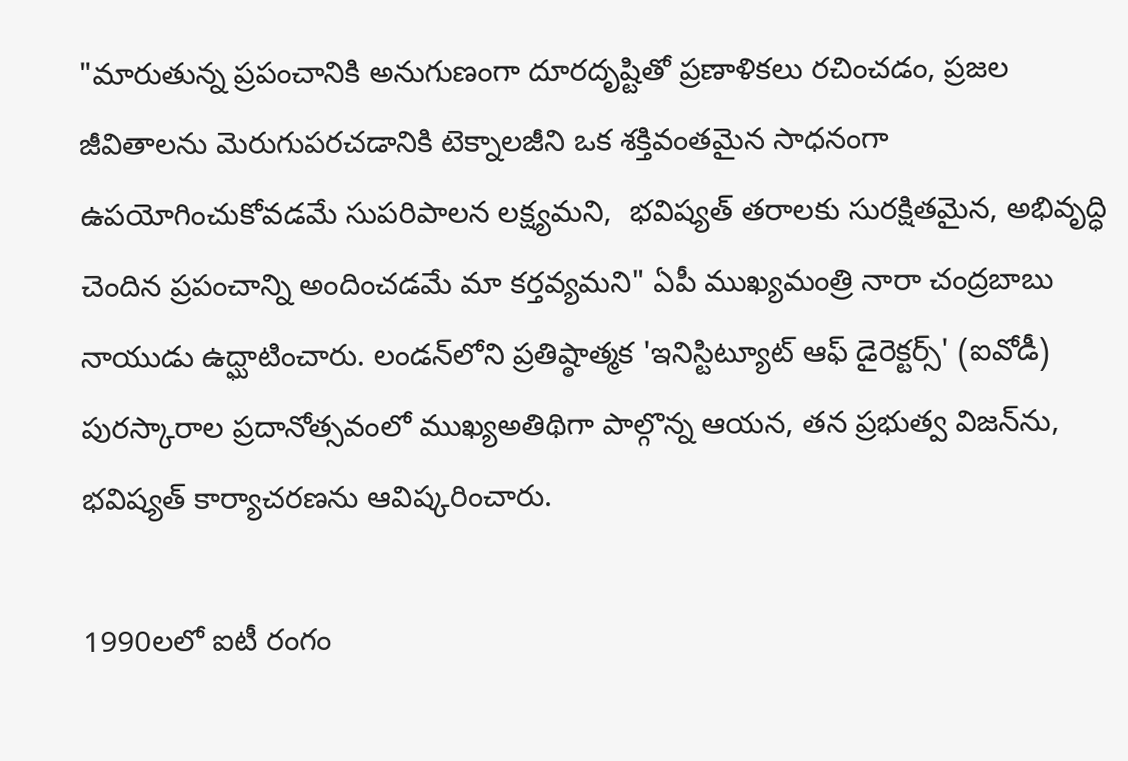"మారుతున్న ప్రపంచానికి అనుగుణంగా దూరదృష్టితో ప్రణాళికలు రచించడం, ప్రజల జీవితాలను మెరుగుపరచడానికి టెక్నాలజీని ఒక శక్తివంతమైన సాధనంగా ఉపయోగించుకోవడమే సుపరిపాలన లక్ష్యమని,  భవిష్యత్ తరాలకు సురక్షితమైన, అభివృద్ధి చెందిన ప్రపంచాన్ని అందించడమే మా కర్తవ్యమని" ఏపీ ముఖ్యమంత్రి నారా చంద్రబాబు నాయుడు ఉద్ఘాటించారు. లండన్‌లోని ప్రతిష్ఠాత్మక 'ఇనిస్టిట్యూట్ ఆఫ్ డైరెక్టర్స్' (ఐవోడీ) పురస్కారాల ప్రదానోత్సవంలో ముఖ్యఅతిథిగా పాల్గొన్న ఆయన, తన ప్రభుత్వ విజన్‌ను, భవిష్యత్ కార్యాచరణను ఆవిష్కరించారు.

1990లలో ఐటీ రంగం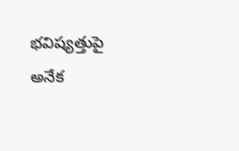భవిష్యత్తుపై అనేక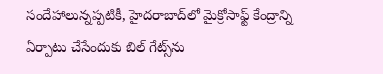సందేహాలున్నప్పటికీ, హైదరాబాద్‌లో మైక్రోసాఫ్ట్ కేంద్రాన్ని ఏర్పాటు చేసేందుకు బిల్ గేట్స్‌ను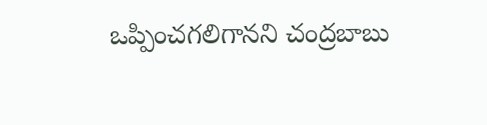ఒప్పించగలిగానని చంద్రబాబు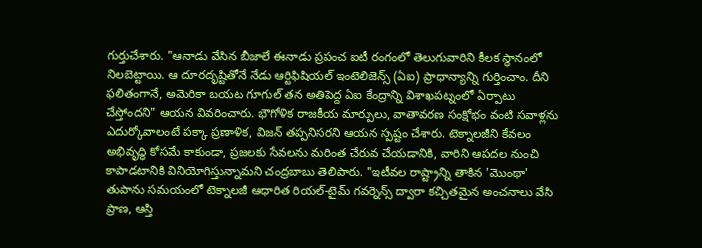గుర్తుచేశారు. "ఆనాడు వేసిన బీజాలే ఈనాడు ప్రపంచ ఐటీ రంగంలో తెలుగువారిని కీలక స్థానంలో నిలబెట్టాయి. ఆ దూరదృష్టితోనే నేడు ఆర్టిఫిషియల్ ఇంటెలిజెన్స్ (ఏఐ) ప్రాధాన్యాన్ని గుర్తించాం. దీని ఫలితంగానే, అమెరికా బయట గూగుల్ తన అతిపెద్ద ఏఐ కేంద్రాన్ని విశాఖపట్నంలో ఏర్పాటు చేస్తోందని" ఆయన వివరించారు. భౌగోళిక రాజకీయ మార్పులు, వాతావరణ సంక్షోభం వంటి సవాళ్లను ఎదుర్కోవాలంటే పక్కా ప్రణాళిక, విజన్ తప్పనిసరని ఆయన స్పష్టం చేశారు. టెక్నాలజీని కేవలం అభివృద్ధి కోసమే కాకుండా, ప్రజలకు సేవలను మరింత చేరువ చేయడానికి, వారిని ఆపదల నుంచి కాపాడటానికి వినియోగిస్తున్నామని చంద్రబాబు తెలిపారు. "ఇటీవల రాష్ట్రాన్ని తాకిన 'మొంథా' తుపాను సమయంలో టెక్నాలజీ ఆధారిత రియల్-టైమ్ గవర్నెన్స్ ద్వారా కచ్చితమైన అంచనాలు వేసి ప్రాణ, ఆస్తి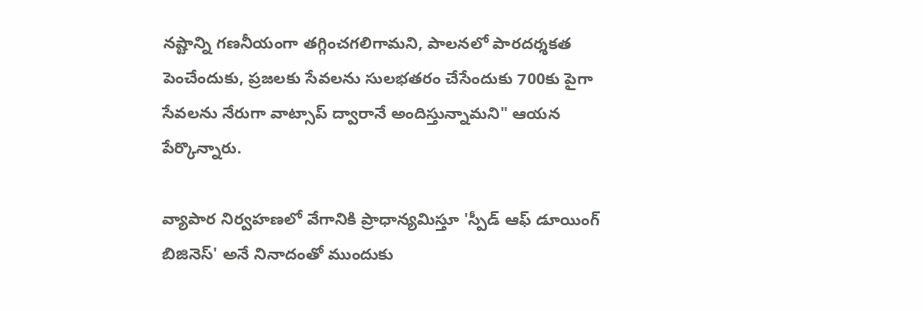నష్టాన్ని గణనీయంగా తగ్గించగలిగామని, పాలనలో పారదర్శకత పెంచేందుకు, ప్రజలకు సేవలను సులభతరం చేసేందుకు 700కు పైగా సేవలను నేరుగా వాట్సాప్ ద్వారానే అందిస్తున్నామని" ఆయన పేర్కొన్నారు.

వ్యాపార నిర్వహణలో వేగానికి ప్రాధాన్యమిస్తూ 'స్పీడ్ ఆఫ్ డూయింగ్ బిజినెస్' అనే నినాదంతో ముందుకు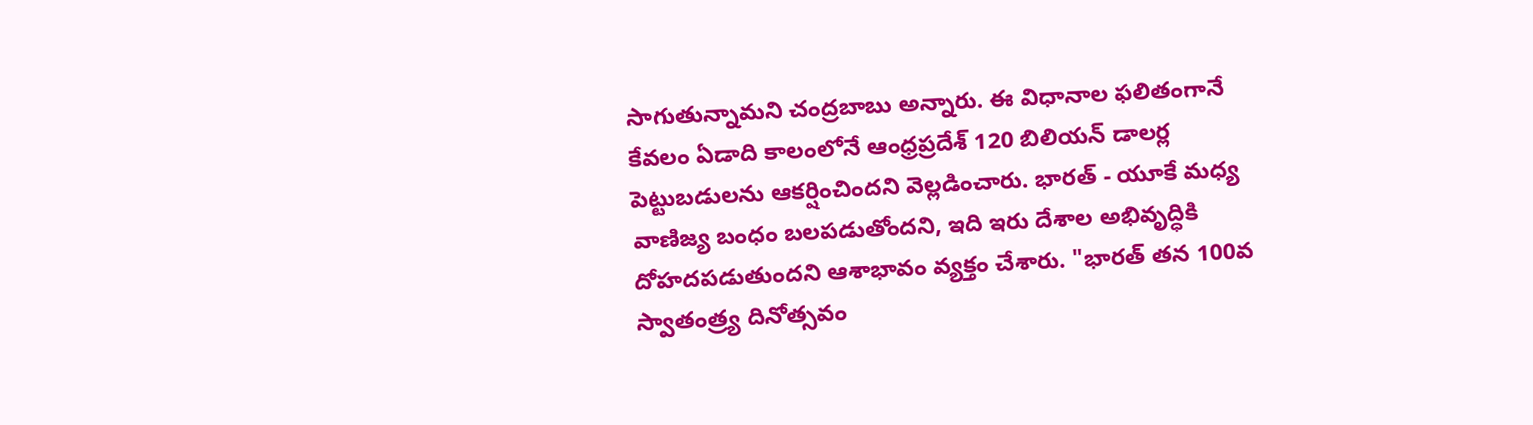సాగుతున్నామని చంద్రబాబు అన్నారు. ఈ విధానాల ఫలితంగానే కేవలం ఏడాది కాలంలోనే ఆంధ్రప్రదేశ్ 120 బిలియన్ డాలర్ల పెట్టుబడులను ఆకర్షించిందని వెల్లడించారు. భారత్ - యూకే మధ్య వాణిజ్య బంధం బలపడుతోందని, ఇది ఇరు దేశాల అభివృద్ధికి దోహదపడుతుందని ఆశాభావం వ్యక్తం చేశారు. "భారత్ తన 100వ స్వాతంత్ర్య దినోత్సవం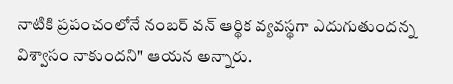నాటికి ప్రపంచంలోనే నంబర్ వన్ ఆర్థిక వ్యవస్థగా ఎదుగుతుందన్న విశ్వాసం నాకుందని" ఆయన అన్నారు.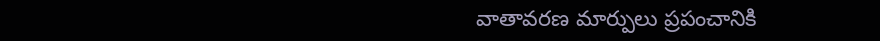వాతావరణ మార్పులు ప్రపంచానికి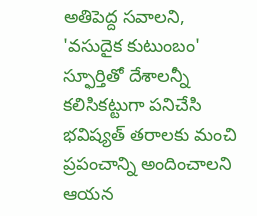అతిపెద్ద సవాలని, 'వసుదైక కుటుంబం' స్ఫూర్తితో దేశాలన్నీ కలిసికట్టుగా పనిచేసి భవిష్యత్ తరాలకు మంచి ప్రపంచాన్ని అందించాలని ఆయన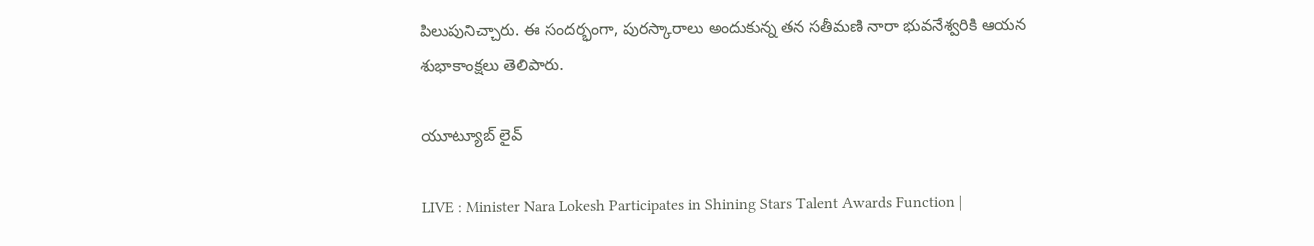పిలుపునిచ్చారు. ఈ సందర్భంగా, పురస్కారాలు అందుకున్న తన సతీమణి నారా భువనేశ్వరికి ఆయన శుభాకాంక్షలు తెలిపారు.

యూట్యూబ్ లైవ్

LIVE : Minister Nara Lokesh Participates in Shining Stars Talent Awards Function |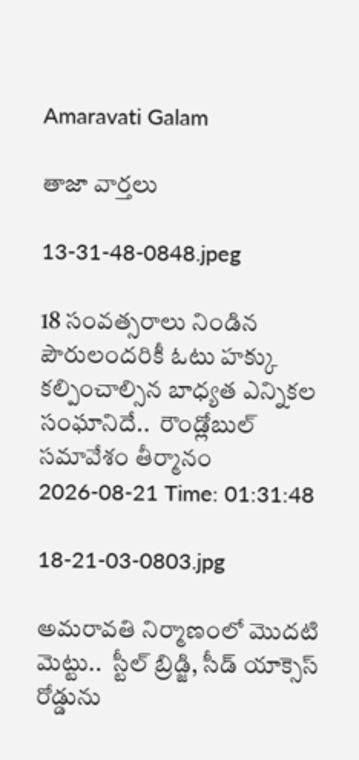Amaravati Galam

తాజా వార్తలు

13-31-48-0848.jpeg

18 సంవత్సరాలు నిండిన పౌరులందరికీ ఓటు హక్కు కల్పించాల్సిన బాధ్యత ఎన్నికల సంఘానిదే..  రౌండ్లోబుల్ సమావేశం తీర్మానం
2026-08-21 Time: 01:31:48

18-21-03-0803.jpg

అమరావతి నిర్మాణంలో మొదటి మెట్టు..  స్టీల్ బ్రిడ్జి, సీడ్ యాక్సెస్ రోడ్డును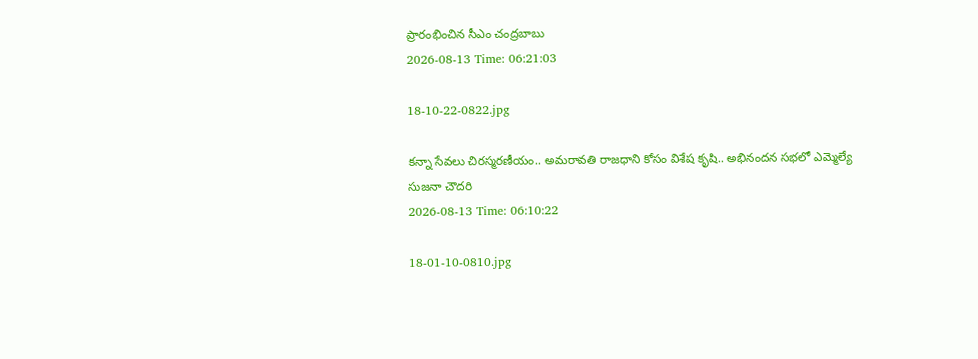ప్రారంభించిన సీఎం చంద్రబాబు
2026-08-13 Time: 06:21:03

18-10-22-0822.jpg

కన్నా సేవలు చిరస్మరణీయం.. అమరావతి రాజధాని కోసం విశేష కృషి.. అభినందన సభలో ఎమ్మెల్యే సుజనా చౌదరి
2026-08-13 Time: 06:10:22

18-01-10-0810.jpg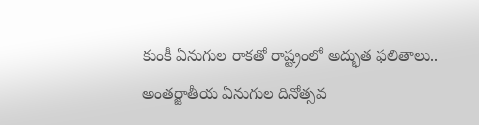కుంకీ ఏనుగుల రాకతో రాష్ట్రంలో అద్భుత ఫలితాలు..  అంతర్జాతీయ ఏనుగుల దినోత్సవ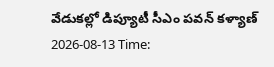వేడుకల్లో డిప్యూటీ సీఎం పవన్ కళ్యాణ్
2026-08-13 Time: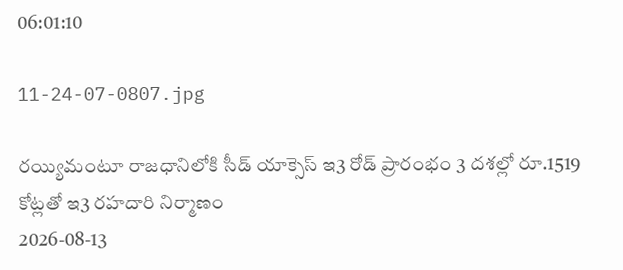06:01:10

11-24-07-0807.jpg

రయ్యిమంటూ రాజధానిలోకి సీడ్‌ యాక్సెస్‌ ఇ3 రోడ్‌ ప్రారంభం 3 దశల్లో రూ.1519 కోట్లతో ఇ3 రహదారి నిర్మాణం
2026-08-13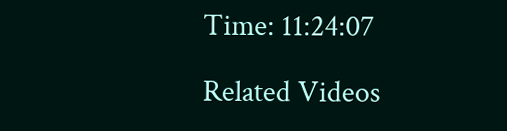Time: 11:24:07

Related Videos